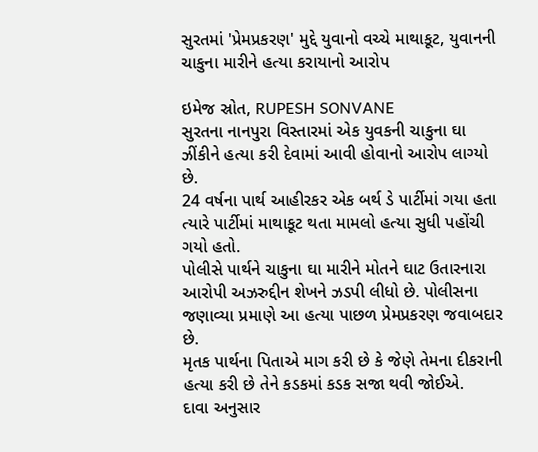સુરતમાં 'પ્રેમપ્રકરણ' મુદ્દે યુવાનો વચ્ચે માથાકૂટ, યુવાનની ચાકુના મારીને હત્યા કરાયાનો આરોપ

ઇમેજ સ્રોત, RUPESH SONVANE
સુરતના નાનપુરા વિસ્તારમાં એક યુવકની ચાકુના ઘા ઝીંકીને હત્યા કરી દેવામાં આવી હોવાનો આરોપ લાગ્યો છે.
24 વર્ષના પાર્થ આહીરકર એક બર્થ ડે પાર્ટીમાં ગયા હતા ત્યારે પાર્ટીમાં માથાકૂટ થતા મામલો હત્યા સુધી પહોંચી ગયો હતો.
પોલીસે પાર્થને ચાકુના ઘા મારીને મોતને ઘાટ ઉતારનારા આરોપી અઝરુદ્દીન શેખને ઝડપી લીધો છે. પોલીસના જણાવ્યા પ્રમાણે આ હત્યા પાછળ પ્રેમપ્રકરણ જવાબદાર છે.
મૃતક પાર્થના પિતાએ માગ કરી છે કે જેણે તેમના દીકરાની હત્યા કરી છે તેને કડકમાં કડક સજા થવી જોઈએ.
દાવા અનુસાર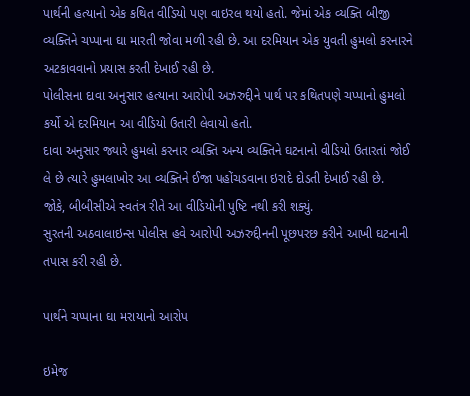પાર્થની હત્યાનો એક કથિત વીડિયો પણ વાઇરલ થયો હતો. જેમાં એક વ્યક્તિ બીજી વ્યક્તિને ચપ્પાના ઘા મારતી જોવા મળી રહી છે. આ દરમિયાન એક યુવતી હુમલો કરનારને અટકાવવાનો પ્રયાસ કરતી દેખાઈ રહી છે.
પોલીસના દાવા અનુસાર હત્યાના આરોપી અઝરુદ્દીને પાર્થ પર કથિતપણે ચપ્પાનો હુમલો કર્યો એ દરમિયાન આ વીડિયો ઉતારી લેવાયો હતો.
દાવા અનુસાર જ્યારે હુમલો કરનાર વ્યક્તિ અન્ય વ્યક્તિને ઘટનાનો વીડિયો ઉતારતાં જોઈ લે છે ત્યારે હુમલાખોર આ વ્યક્તિને ઈજા પહોંચડવાના ઇરાદે દોડતી દેખાઈ રહી છે.
જોકે, બીબીસીએ સ્વતંત્ર રીતે આ વીડિયોની પુષ્ટિ નથી કરી શક્યું.
સુરતની અઠવાલાઇન્સ પોલીસ હવે આરોપી અઝરુદ્દીનની પૂછપરછ કરીને આખી ઘટનાની તપાસ કરી રહી છે.

પાર્થને ચપ્પાના ઘા મરાયાનો આરોપ

ઇમેજ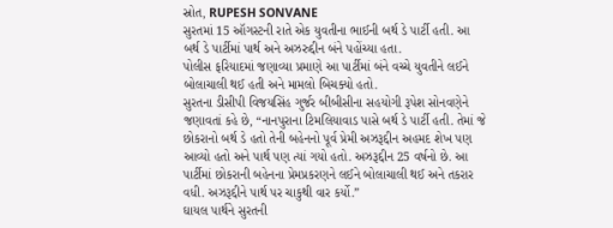સ્રોત, RUPESH SONVANE
સુરતમાં 15 ઑગસ્ટની રાતે એક યુવતીના ભાઈની બર્થ ડે પાર્ટી હતી. આ બર્થ ડે પાર્ટીમાં પાર્થ અને અઝરુદ્દીન બંને પહોંચ્યા હતા.
પોલીસ ફરિયાદમાં જણાવ્યા પ્રમાણે આ પાર્ટીમાં બંને વચ્ચે યુવતીને લઈને બોલાચાલી થઈ હતી અને મામલો બિચક્યો હતો.
સુરતના ડીસીપી વિજયસિંહ ગુર્જર બીબીસીના સહયોગી રૂપેશ સોનવણેને જણાવતાં કહે છે, “નાનપુરાના ટિમલિયાવાડ પાસે બર્થ ડે પાર્ટી હતી. તેમાં જે છોકરાનો બર્થ ડે હતો તેની બહેનનો પૂર્વ પ્રેમી અઝરૂદ્દીન અહમદ શેખ પણ આવ્યો હતો અને પાર્થ પણ ત્યાં ગયો હતો. અઝરૂદ્દીન 25 વર્ષનો છે. આ પાર્ટીમાં છોકરાની બહેનના પ્રેમપ્રકરણને લઈને બોલાચાલી થઈ અને તકરાર વધી. અઝરૂદ્દીને પાર્થ પર ચાકુથી વાર કર્યો.”
ઘાયલ પાર્થને સુરતની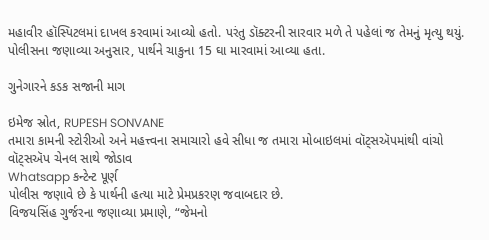મહાવીર હૉસ્પિટલમાં દાખલ કરવામાં આવ્યો હતો. પરંતુ ડૉક્ટરની સારવાર મળે તે પહેલાં જ તેમનું મૃત્યુ થયું.
પોલીસના જણાવ્યા અનુસાર, પાર્થને ચાકુના 15 ઘા મારવામાં આવ્યા હતા.

ગુનેગારને કડક સજાની માગ

ઇમેજ સ્રોત, RUPESH SONVANE
તમારા કામની સ્ટોરીઓ અને મહત્ત્વના સમાચારો હવે સીધા જ તમારા મોબાઇલમાં વૉટ્સઍપમાંથી વાંચો
વૉટ્સઍપ ચેનલ સાથે જોડાવ
Whatsapp કન્ટેન્ટ પૂર્ણ
પોલીસ જણાવે છે કે પાર્થની હત્યા માટે પ્રેમપ્રકરણ જવાબદાર છે.
વિજયસિંહ ગુર્જરના જણાવ્યા પ્રમાણે, “જેમનો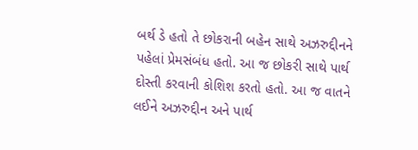બર્થ ડે હતો તે છોકરાની બહેન સાથે અઝરુદ્દીનને પહેલાં પ્રેમસંબંધ હતો. આ જ છોકરી સાથે પાર્થ દોસ્તી કરવાની કોશિશ કરતો હતો. આ જ વાતને લઈને અઝરુદ્દીન અને પાર્થ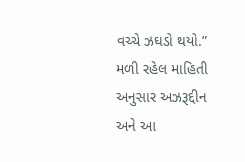વચ્ચે ઝઘડો થયો.”
મળી રહેલ માહિતી અનુસાર અઝરૂદ્દીન અને આ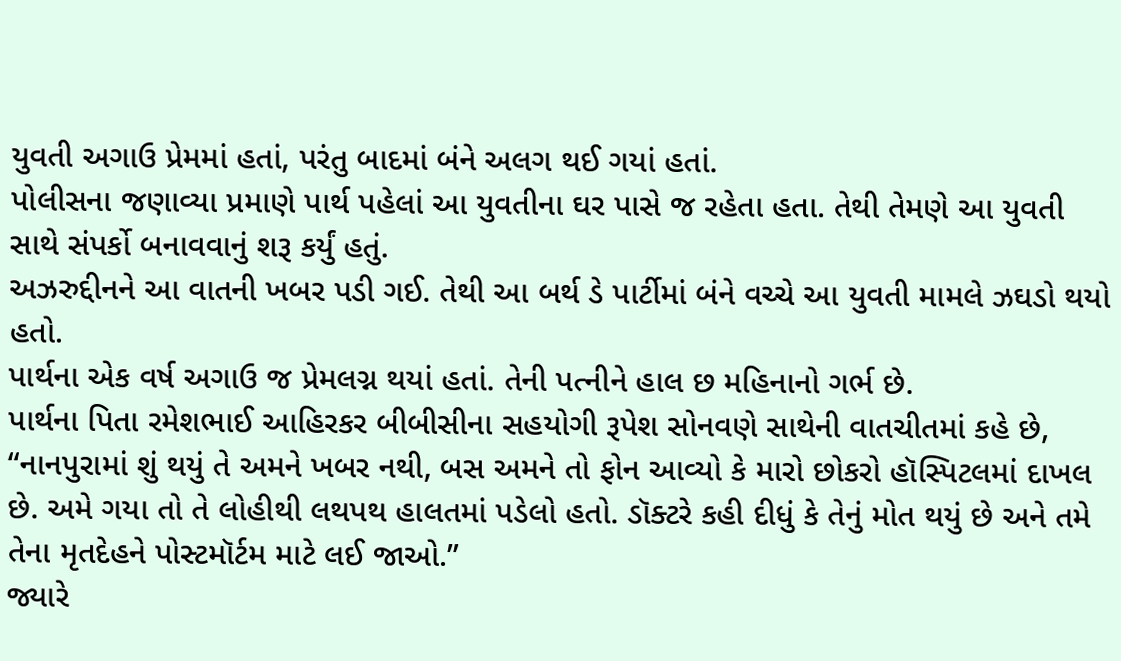યુવતી અગાઉ પ્રેમમાં હતાં, પરંતુ બાદમાં બંને અલગ થઈ ગયાં હતાં.
પોલીસના જણાવ્યા પ્રમાણે પાર્થ પહેલાં આ યુવતીના ઘર પાસે જ રહેતા હતા. તેથી તેમણે આ યુવતી સાથે સંપર્કો બનાવવાનું શરૂ કર્યું હતું.
અઝરુદ્દીનને આ વાતની ખબર પડી ગઈ. તેથી આ બર્થ ડે પાર્ટીમાં બંને વચ્ચે આ યુવતી મામલે ઝઘડો થયો હતો.
પાર્થના એક વર્ષ અગાઉ જ પ્રેમલગ્ન થયાં હતાં. તેની પત્નીને હાલ છ મહિનાનો ગર્ભ છે.
પાર્થના પિતા રમેશભાઈ આહિરકર બીબીસીના સહયોગી રૂપેશ સોનવણે સાથેની વાતચીતમાં કહે છે, “નાનપુરામાં શું થયું તે અમને ખબર નથી, બસ અમને તો ફોન આવ્યો કે મારો છોકરો હૉસ્પિટલમાં દાખલ છે. અમે ગયા તો તે લોહીથી લથપથ હાલતમાં પડેલો હતો. ડૉક્ટરે કહી દીધું કે તેનું મોત થયું છે અને તમે તેના મૃતદેહને પોસ્ટમૉર્ટમ માટે લઈ જાઓ.”
જ્યારે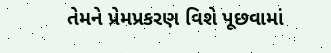તેમને પ્રેમપ્રકરણ વિશે પૂછવામાં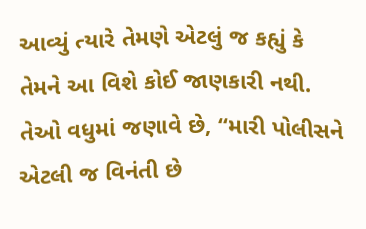આવ્યું ત્યારે તેમણે એટલું જ કહ્યું કે તેમને આ વિશે કોઈ જાણકારી નથી.
તેઓ વધુમાં જણાવે છે, “મારી પોલીસને એટલી જ વિનંતી છે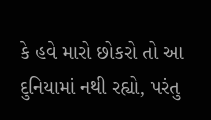કે હવે મારો છોકરો તો આ દુનિયામાં નથી રહ્યો, પરંતુ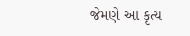જેમણે આ કૃત્ય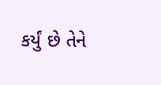કર્યું છે તેને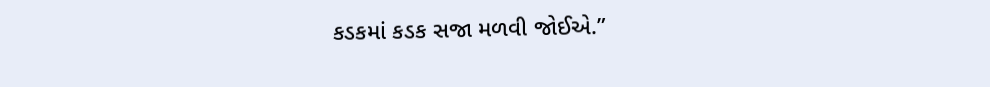કડકમાં કડક સજા મળવી જોઈએ.”